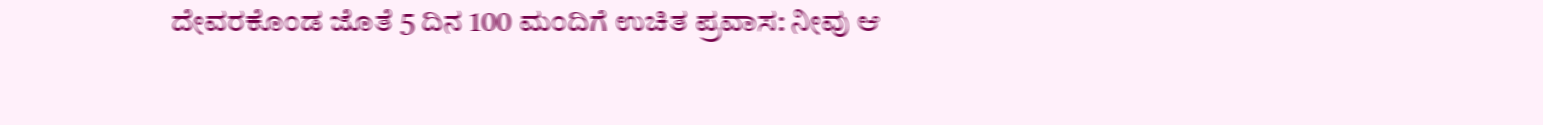ದೇವರಕೊಂಡ ಜೊತೆ 5 ದಿನ 100 ಮಂದಿಗೆ ಉಚಿತ ಪ್ರವಾಸ: ನೀವು ಆ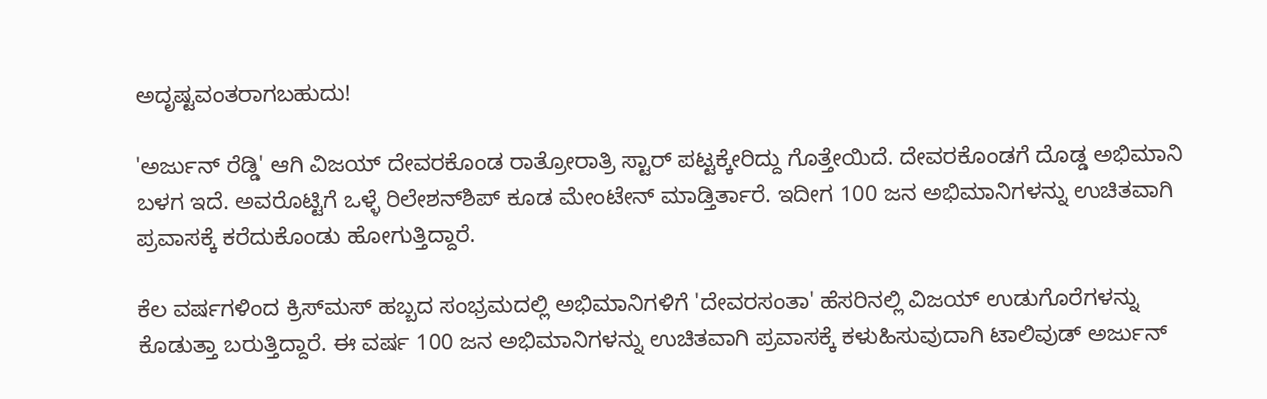ಅದೃಷ್ಟವಂತರಾಗಬಹುದು!

'ಅರ್ಜುನ್ ರೆಡ್ಡಿ' ಆಗಿ ವಿಜಯ್ ದೇವರಕೊಂಡ ರಾತ್ರೋರಾತ್ರಿ ಸ್ಟಾರ್ ಪಟ್ಟಕ್ಕೇರಿದ್ದು ಗೊತ್ತೇಯಿದೆ. ದೇವರಕೊಂಡಗೆ ದೊಡ್ಡ ಅಭಿಮಾನಿ ಬಳಗ ಇದೆ. ಅವರೊಟ್ಟಿಗೆ ಒಳ್ಳೆ ರಿಲೇಶನ್‌ಶಿಪ್ ಕೂಡ ಮೇಂಟೇನ್ ಮಾಡ್ತಿರ್ತಾರೆ. ಇದೀಗ 100 ಜನ ಅಭಿಮಾನಿಗಳನ್ನು ಉಚಿತವಾಗಿ ಪ್ರವಾಸಕ್ಕೆ ಕರೆದುಕೊಂಡು ಹೋಗುತ್ತಿದ್ದಾರೆ.

ಕೆಲ ವರ್ಷಗಳಿಂದ ಕ್ರಿಸ್‌ಮಸ್ ಹಬ್ಬದ ಸಂಭ್ರಮದಲ್ಲಿ ಅಭಿಮಾನಿಗಳಿಗೆ 'ದೇವರಸಂತಾ' ಹೆಸರಿನಲ್ಲಿ ವಿಜಯ್ ಉಡುಗೊರೆಗಳನ್ನು ಕೊಡುತ್ತಾ ಬರುತ್ತಿದ್ದಾರೆ. ಈ ವರ್ಷ 100 ಜನ ಅಭಿಮಾನಿಗಳನ್ನು ಉಚಿತವಾಗಿ ಪ್ರವಾಸಕ್ಕೆ ಕಳುಹಿಸುವುದಾಗಿ ಟಾಲಿವುಡ್ ಅರ್ಜುನ್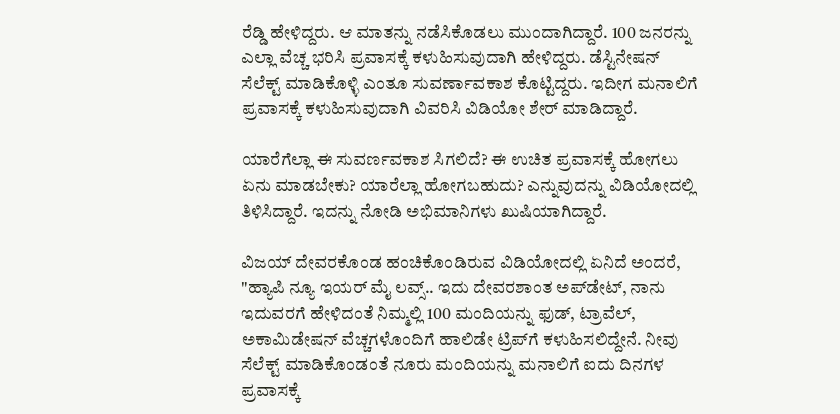ರೆಡ್ಡಿ ಹೇಳಿದ್ದರು. ಆ ಮಾತನ್ನು ನಡೆಸಿಕೊಡಲು ಮುಂದಾಗಿದ್ದಾರೆ. 100 ಜನರನ್ನು ಎಲ್ಲಾ ವೆಚ್ಚ ಭರಿಸಿ ಪ್ರವಾಸಕ್ಕೆ ಕಳುಹಿಸುವುದಾಗಿ ಹೇಳಿದ್ದರು. ಡೆಸ್ಟಿನೇಷನ್ ಸೆಲೆಕ್ಟ್ ಮಾಡಿಕೊಳ್ಳಿ ಎಂತೂ ಸುವರ್ಣಾವಕಾಶ ಕೊಟ್ಟಿದ್ದರು. ಇದೀಗ ಮನಾಲಿಗೆ ಪ್ರವಾಸಕ್ಕೆ ಕಳುಹಿಸುವುದಾಗಿ ವಿವರಿಸಿ ವಿಡಿಯೋ ಶೇರ್ ಮಾಡಿದ್ದಾರೆ.

ಯಾರೆಗೆಲ್ಲಾ ಈ ಸುವರ್ಣವಕಾಶ ಸಿಗಲಿದೆ? ಈ ಉಚಿತ ಪ್ರವಾಸಕ್ಕೆ ಹೋಗಲು ಏನು ಮಾಡಬೇಕು? ಯಾರೆಲ್ಲಾ ಹೋಗಬಹುದು? ಎನ್ನುವುದನ್ನು ವಿಡಿಯೋದಲ್ಲಿ ತಿಳಿಸಿದ್ದಾರೆ. ಇದನ್ನು ನೋಡಿ ಅಭಿಮಾನಿಗಳು ಖುಷಿಯಾಗಿದ್ದಾರೆ.

ವಿಜಯ್ ದೇವರಕೊಂಡ ಹಂಚಿಕೊಂಡಿರುವ ವಿಡಿಯೋದಲ್ಲಿ ಏನಿದೆ ಅಂದರೆ, "ಹ್ಯಾಪಿ ನ್ಯೂ ಇಯರ್ ಮೈ ಲವ್ಸ್.. ಇದು ದೇವರಶಾಂತ ಅಪ್‌ಡೇಟ್, ನಾನು ಇದುವರಗೆ ಹೇಳಿದಂತೆ ನಿಮ್ಮಲ್ಲಿ 100 ಮಂದಿಯನ್ನು ಫುಡ್, ಟ್ರಾವೆಲ್, ಅಕಾಮಿಡೇಷನ್ ವೆಚ್ಚಗಳೊಂದಿಗೆ ಹಾಲಿಡೇ ಟ್ರಿಪ್‌ಗೆ ಕಳುಹಿಸಲಿದ್ದೇನೆ. ನೀವು ಸೆಲೆಕ್ಟ್ ಮಾಡಿಕೊಂಡಂತೆ ನೂರು ಮಂದಿಯನ್ನು ಮನಾಲಿಗೆ ಐದು ದಿನಗಳ ಪ್ರವಾಸಕ್ಕೆ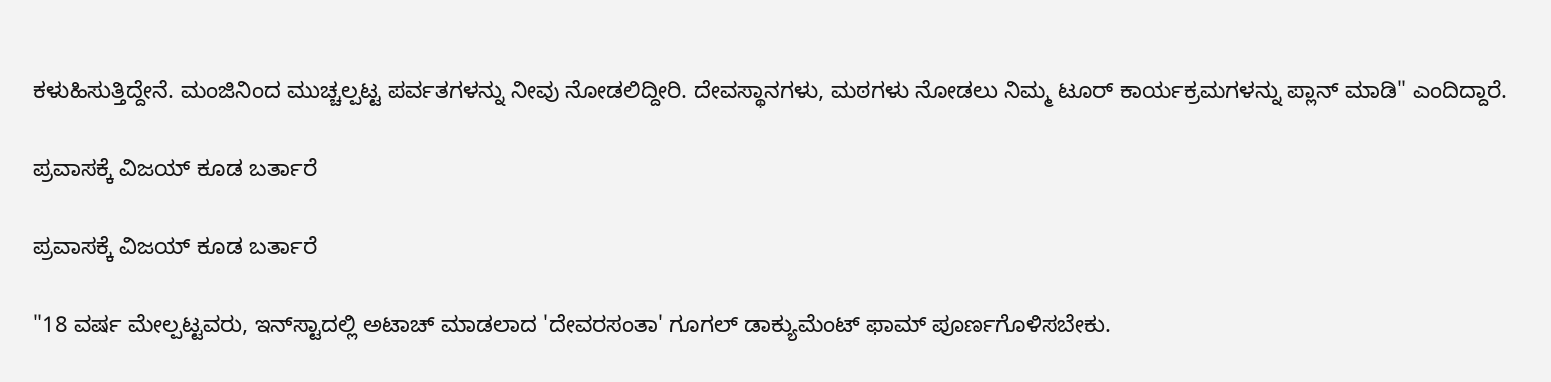ಕಳುಹಿಸುತ್ತಿದ್ದೇನೆ. ಮಂಜಿನಿಂದ ಮುಚ್ಚಲ್ಪಟ್ಟ ಪರ್ವತಗಳನ್ನು ನೀವು ನೋಡಲಿದ್ದೀರಿ. ದೇವಸ್ಥಾನಗಳು, ಮಠಗಳು ನೋಡಲು ನಿಮ್ಮ ಟೂರ್ ಕಾರ್ಯಕ್ರಮಗಳನ್ನು ಪ್ಲಾನ್ ಮಾಡಿ" ಎಂದಿದ್ದಾರೆ.

ಪ್ರವಾಸಕ್ಕೆ ವಿಜಯ್ ಕೂಡ ಬರ್ತಾರೆ

ಪ್ರವಾಸಕ್ಕೆ ವಿಜಯ್ ಕೂಡ ಬರ್ತಾರೆ

"18 ವರ್ಷ ಮೇಲ್ಪಟ್ಟವರು, ಇನ್‌ಸ್ಟಾದಲ್ಲಿ ಅಟಾಚ್‌ ಮಾಡಲಾದ 'ದೇವರಸಂತಾ' ಗೂಗಲ್ ಡಾಕ್ಯುಮೆಂಟ್ ಫಾಮ್‌ ಪೂರ್ಣಗೊಳಿಸಬೇಕು.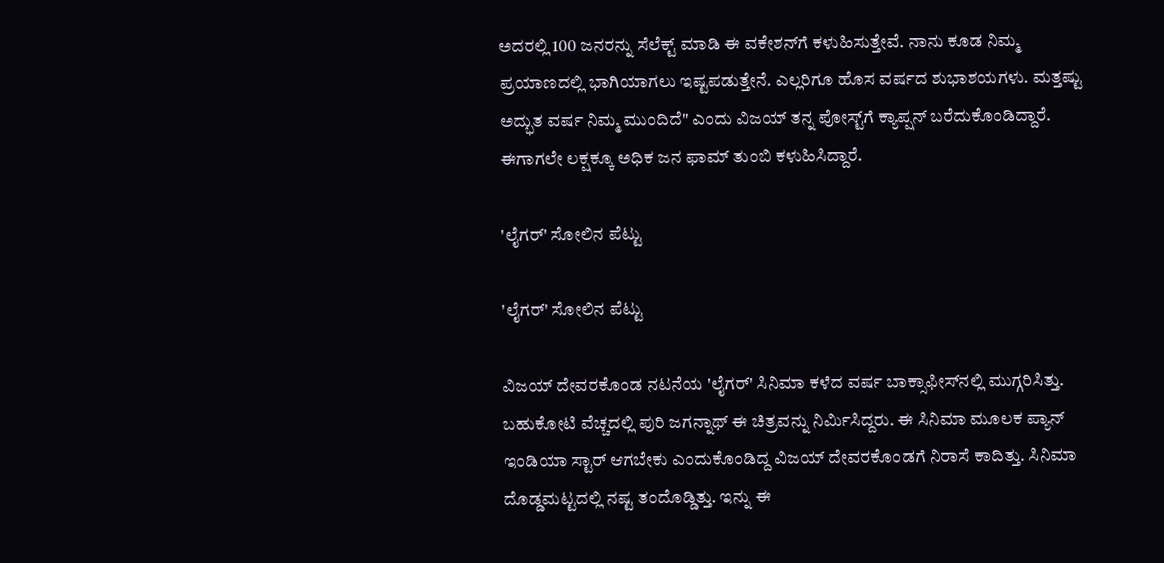ಅದರಲ್ಲಿ 100 ಜನರನ್ನು ಸೆಲೆಕ್ಟ್ ಮಾಡಿ ಈ ವಕೇಶನ್‌ಗೆ ಕಳುಹಿಸುತ್ತೇವೆ. ನಾನು ಕೂಡ ನಿಮ್ಮ ಪ್ರಯಾಣದಲ್ಲಿ ಭಾಗಿಯಾಗಲು ಇಷ್ಟಪಡುತ್ತೇನೆ. ಎಲ್ಲರಿಗೂ ಹೊಸ ವರ್ಷದ ಶುಭಾಶಯಗಳು. ಮತ್ತಷ್ಟು ಅದ್ಭುತ ವರ್ಷ ನಿಮ್ಮ ಮುಂದಿದೆ" ಎಂದು ವಿಜಯ್ ತನ್ನ ಪೋಸ್ಟ್‌ಗೆ ಕ್ಯಾಪ್ಷನ್ ಬರೆದುಕೊಂಡಿದ್ದಾರೆ. ಈಗಾಗಲೇ ಲಕ್ಷಕ್ಕೂ ಅಧಿಕ ಜನ ಫಾಮ್ ತುಂಬಿ ಕಳುಹಿಸಿದ್ದಾರೆ.

'ಲೈಗರ್' ಸೋಲಿನ ಪೆಟ್ಟು

'ಲೈಗರ್' ಸೋಲಿನ ಪೆಟ್ಟು

ವಿಜಯ್ ದೇವರಕೊಂಡ ನಟನೆಯ 'ಲೈಗರ್' ಸಿನಿಮಾ ಕಳೆದ ವರ್ಷ ಬಾಕ್ಸಾಫೀಸ್‌ನಲ್ಲಿ ಮುಗ್ಗರಿಸಿತ್ತು. ಬಹುಕೋಟಿ ವೆಚ್ಚದಲ್ಲಿ ಪುರಿ ಜಗನ್ನಾಥ್ ಈ ಚಿತ್ರವನ್ನು ನಿರ್ಮಿಸಿದ್ದರು. ಈ ಸಿನಿಮಾ ಮೂಲಕ ಪ್ಯಾನ್ ಇಂಡಿಯಾ ಸ್ಟಾರ್ ಆಗಬೇಕು ಎಂದುಕೊಂಡಿದ್ದ ವಿಜಯ್ ದೇವರಕೊಂಡಗೆ ನಿರಾಸೆ ಕಾದಿತ್ತು. ಸಿನಿಮಾ ದೊಡ್ಡಮಟ್ಟದಲ್ಲಿ ನಷ್ಟ ತಂದೊಡ್ಡಿತ್ತು. ಇನ್ನು ಈ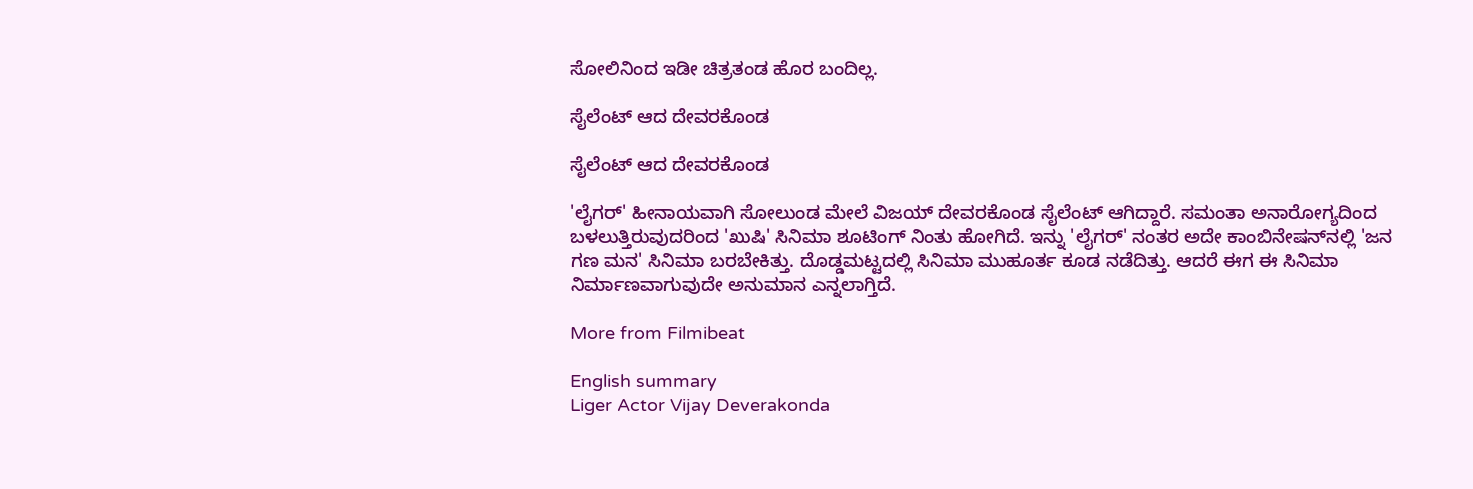ಸೋಲಿನಿಂದ ಇಡೀ ಚಿತ್ರತಂಡ ಹೊರ ಬಂದಿಲ್ಲ.

ಸೈಲೆಂಟ್ ಆದ ದೇವರಕೊಂಡ

ಸೈಲೆಂಟ್ ಆದ ದೇವರಕೊಂಡ

'ಲೈಗರ್' ಹೀನಾಯವಾಗಿ ಸೋಲುಂಡ ಮೇಲೆ ವಿಜಯ್ ದೇವರಕೊಂಡ ಸೈಲೆಂಟ್ ಆಗಿದ್ದಾರೆ. ಸಮಂತಾ ಅನಾರೋಗ್ಯದಿಂದ ಬಳಲುತ್ತಿರುವುದರಿಂದ 'ಖುಷಿ' ಸಿನಿಮಾ ಶೂಟಿಂಗ್ ನಿಂತು ಹೋಗಿದೆ. ಇನ್ನು 'ಲೈಗರ್' ನಂತರ ಅದೇ ಕಾಂಬಿನೇಷನ್‌ನಲ್ಲಿ 'ಜನ ಗಣ ಮನ' ಸಿನಿಮಾ ಬರಬೇಕಿತ್ತು. ದೊಡ್ಡಮಟ್ಟದಲ್ಲಿ ಸಿನಿಮಾ ಮುಹೂರ್ತ ಕೂಡ ನಡೆದಿತ್ತು. ಆದರೆ ಈಗ ಈ ಸಿನಿಮಾ ನಿರ್ಮಾಣವಾಗುವುದೇ ಅನುಮಾನ ಎನ್ನಲಾಗ್ತಿದೆ.

More from Filmibeat

English summary
Liger Actor Vijay Deverakonda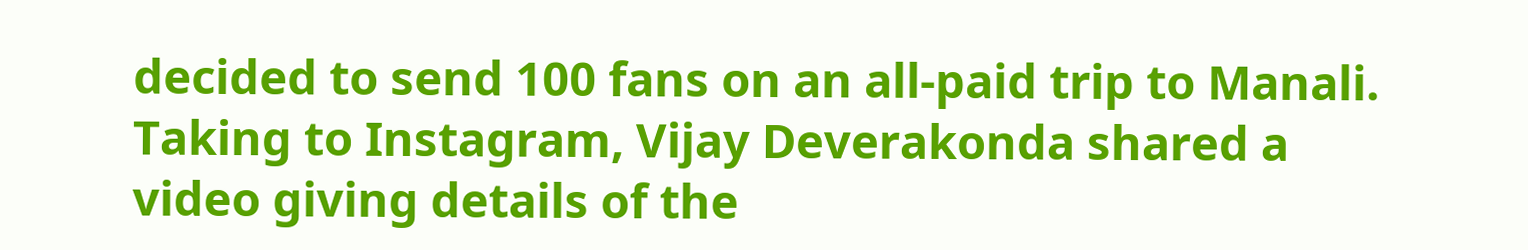decided to send 100 fans on an all-paid trip to Manali. Taking to Instagram, Vijay Deverakonda shared a video giving details of the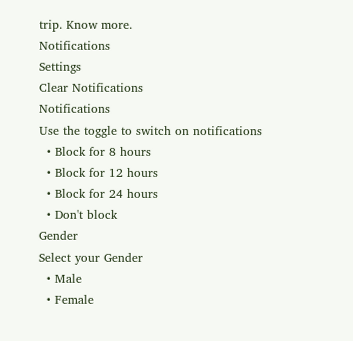trip. Know more.
Notifications
Settings
Clear Notifications
Notifications
Use the toggle to switch on notifications
  • Block for 8 hours
  • Block for 12 hours
  • Block for 24 hours
  • Don't block
Gender
Select your Gender
  • Male
  • Female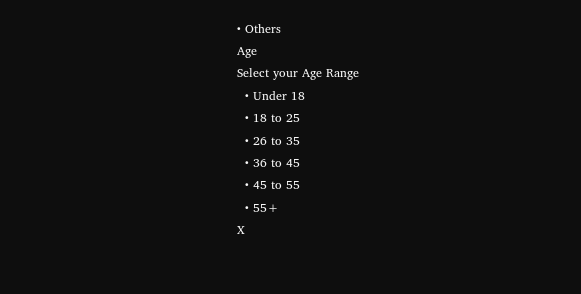• Others
Age
Select your Age Range
  • Under 18
  • 18 to 25
  • 26 to 35
  • 36 to 45
  • 45 to 55
  • 55+
X